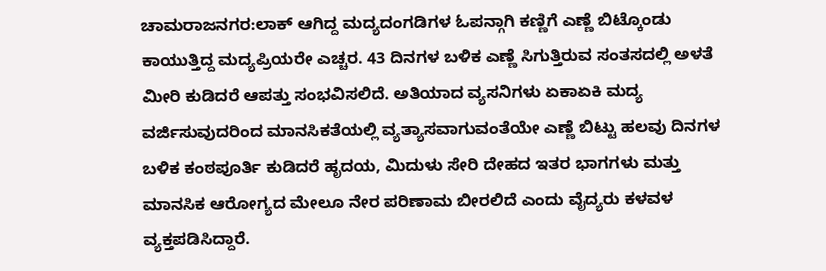ಚಾಮರಾಜನಗರ:ಲಾಕ್ ಆಗಿದ್ದ ಮದ್ಯದಂಗಡಿಗಳ ಓಪನ್ಗಾಗಿ ಕಣ್ಣಿಗೆ ಎಣ್ಣೆ ಬಿಟ್ಕೊಂಡು ಕಾಯುತ್ತಿದ್ದ ಮದ್ಯಪ್ರಿಯರೇ ಎಚ್ಚರ. 43 ದಿನಗಳ ಬಳಿಕ ಎಣ್ಣೆ ಸಿಗುತ್ತಿರುವ ಸಂತಸದಲ್ಲಿ ಅಳತೆ ಮೀರಿ ಕುಡಿದರೆ ಆಪತ್ತು ಸಂಭವಿಸಲಿದೆ. ಅತಿಯಾದ ವ್ಯಸನಿಗಳು ಏಕಾಏಕಿ ಮದ್ಯ ವರ್ಜಿಸುವುದರಿಂದ ಮಾನಸಿಕತೆಯಲ್ಲಿ ವ್ಯತ್ಯಾಸವಾಗುವಂತೆಯೇ ಎಣ್ಣೆ ಬಿಟ್ಟು ಹಲವು ದಿನಗಳ ಬಳಿಕ ಕಂಠಪೂರ್ತಿ ಕುಡಿದರೆ ಹೃದಯ, ಮಿದುಳು ಸೇರಿ ದೇಹದ ಇತರ ಭಾಗಗಳು ಮತ್ತು ಮಾನಸಿಕ ಆರೋಗ್ಯದ ಮೇಲೂ ನೇರ ಪರಿಣಾಮ ಬೀರಲಿದೆ ಎಂದು ವೈದ್ಯರು ಕಳವಳ ವ್ಯಕ್ತಪಡಿಸಿದ್ದಾರೆ.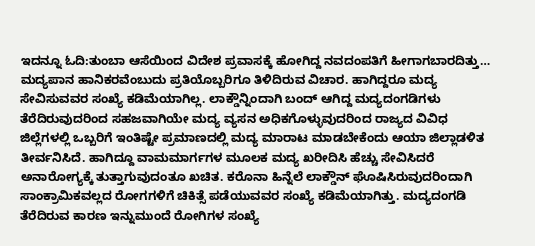ಇದನ್ನೂ ಓದಿ:ತುಂಬಾ ಆಸೆಯಿಂದ ವಿದೇಶ ಪ್ರವಾಸಕ್ಕೆ ಹೋಗಿದ್ದ ನವದಂಪತಿಗೆ ಹೀಗಾಗಬಾರದಿತ್ತು…
ಮದ್ಯಪಾನ ಹಾನಿಕರವೆಂಬುದು ಪ್ರತಿಯೊಬ್ಬರಿಗೂ ತಿಳಿದಿರುವ ವಿಚಾರ. ಹಾಗಿದ್ದರೂ ಮದ್ಯ ಸೇವಿಸುವವರ ಸಂಖ್ಯೆ ಕಡಿಮೆಯಾಗಿಲ್ಲ. ಲಾಕ್ಡೌನ್ನಿಂದಾಗಿ ಬಂದ್ ಆಗಿದ್ದ ಮದ್ಯದಂಗಡಿಗಳು ತೆರೆದಿರುವುದರಿಂದ ಸಹಜವಾಗಿಯೇ ಮದ್ಯ ವ್ಯಸನ ಅಧಿಕಗೊಳ್ಳುವುದರಿಂದ ರಾಜ್ಯದ ವಿವಿಧ ಜಿಲ್ಲೆಗಳಲ್ಲಿ ಒಬ್ಬರಿಗೆ ಇಂತಿಷ್ಟೇ ಪ್ರಮಾಣದಲ್ಲಿ ಮದ್ಯ ಮಾರಾಟ ಮಾಡಬೇಕೆಂದು ಆಯಾ ಜಿಲ್ಲಾಡಳಿತ ತೀರ್ವನಿಸಿದೆ. ಹಾಗಿದ್ದೂ ವಾಮಮಾರ್ಗಗಳ ಮೂಲಕ ಮದ್ಯ ಖರೀದಿಸಿ ಹೆಚ್ಚು ಸೇವಿಸಿದರೆ ಅನಾರೋಗ್ಯಕ್ಕೆ ತುತ್ತಾಗುವುದಂತೂ ಖಚಿತ. ಕರೊನಾ ಹಿನ್ನೆಲೆ ಲಾಕ್ಡೌನ್ ಘೊಷಿಸಿರುವುದರಿಂದಾಗಿ ಸಾಂಕ್ರಾಮಿಕವಲ್ಲದ ರೋಗಗಳಿಗೆ ಚಿಕಿತ್ಸೆ ಪಡೆಯುವವರ ಸಂಖ್ಯೆ ಕಡಿಮೆಯಾಗಿತ್ತು. ಮದ್ಯದಂಗಡಿ ತೆರೆದಿರುವ ಕಾರಣ ಇನ್ನುಮುಂದೆ ರೋಗಿಗಳ ಸಂಖ್ಯೆ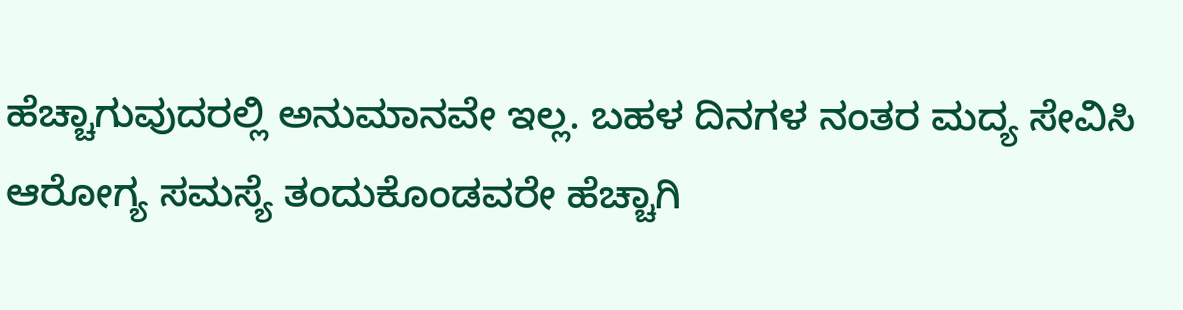ಹೆಚ್ಚಾಗುವುದರಲ್ಲಿ ಅನುಮಾನವೇ ಇಲ್ಲ. ಬಹಳ ದಿನಗಳ ನಂತರ ಮದ್ಯ ಸೇವಿಸಿ ಆರೋಗ್ಯ ಸಮಸ್ಯೆ ತಂದುಕೊಂಡವರೇ ಹೆಚ್ಚಾಗಿ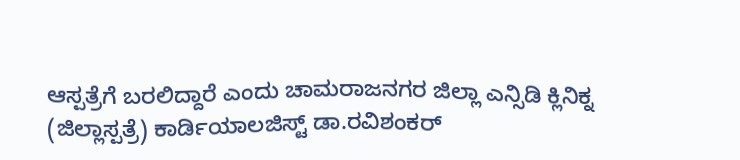ಆಸ್ಪತ್ರೆಗೆ ಬರಲಿದ್ದಾರೆ ಎಂದು ಚಾಮರಾಜನಗರ ಜಿಲ್ಲಾ ಎನ್ಸಿಡಿ ಕ್ಲಿನಿಕ್ನ (ಜಿಲ್ಲಾಸ್ಪತ್ರೆ) ಕಾರ್ಡಿಯಾಲಜಿಸ್ಟ್ ಡಾ.ರವಿಶಂಕರ್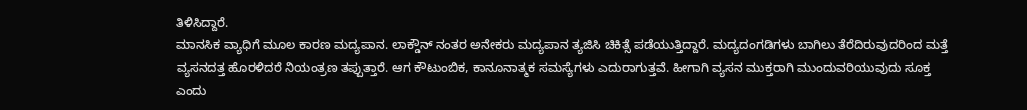ತಿಳಿಸಿದ್ದಾರೆ.
ಮಾನಸಿಕ ವ್ಯಾಧಿಗೆ ಮೂಲ ಕಾರಣ ಮದ್ಯಪಾನ. ಲಾಕ್ಡೌನ್ ನಂತರ ಅನೇಕರು ಮದ್ಯಪಾನ ತ್ಯಜಿಸಿ ಚಿಕಿತ್ಸೆ ಪಡೆಯುತ್ತಿದ್ದಾರೆ. ಮದ್ಯದಂಗಡಿಗಳು ಬಾಗಿಲು ತೆರೆದಿರುವುದರಿಂದ ಮತ್ತೆ ವ್ಯಸನದತ್ತ ಹೊರಳಿದರೆ ನಿಯಂತ್ರಣ ತಪ್ಪುತ್ತಾರೆ. ಆಗ ಕೌಟುಂಬಿಕ, ಕಾನೂನಾತ್ಮಕ ಸಮಸ್ಯೆಗಳು ಎದುರಾಗುತ್ತವೆ. ಹೀಗಾಗಿ ವ್ಯಸನ ಮುಕ್ತರಾಗಿ ಮುಂದುವರಿಯುವುದು ಸೂಕ್ತ ಎಂದು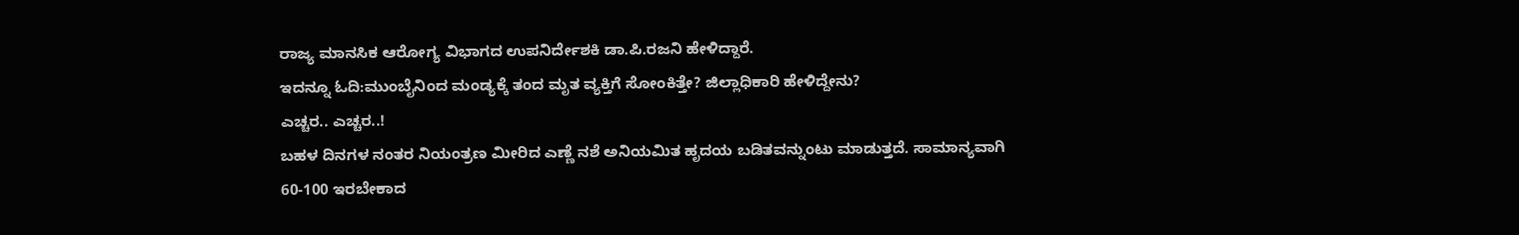ರಾಜ್ಯ ಮಾನಸಿಕ ಆರೋಗ್ಯ ವಿಭಾಗದ ಉಪನಿರ್ದೇಶಕಿ ಡಾ.ಪಿ.ರಜನಿ ಹೇಳಿದ್ದಾರೆ.
ಇದನ್ನೂ ಓದಿ:ಮುಂಬೈನಿಂದ ಮಂಡ್ಯಕ್ಕೆ ತಂದ ಮೃತ ವ್ಯಕ್ತಿಗೆ ಸೋಂಕಿತ್ತೇ? ಜಿಲ್ಲಾಧಿಕಾರಿ ಹೇಳಿದ್ದೇನು?
ಎಚ್ಚರ.. ಎಚ್ಚರ..!
ಬಹಳ ದಿನಗಳ ನಂತರ ನಿಯಂತ್ರಣ ಮೀರಿದ ಎಣ್ಣೆ ನಶೆ ಅನಿಯಮಿತ ಹೃದಯ ಬಡಿತವನ್ನುಂಟು ಮಾಡುತ್ತದೆ. ಸಾಮಾನ್ಯವಾಗಿ 60-100 ಇರಬೇಕಾದ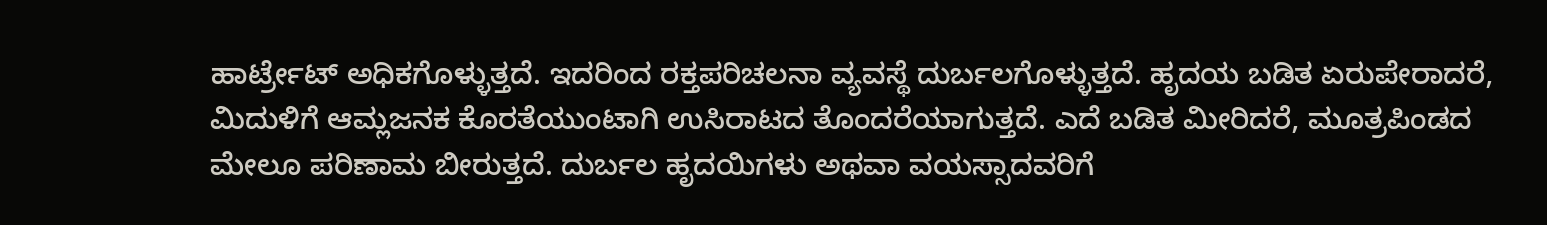ಹಾರ್ಟ್ರೇಟ್ ಅಧಿಕಗೊಳ್ಳುತ್ತದೆ. ಇದರಿಂದ ರಕ್ತಪರಿಚಲನಾ ವ್ಯವಸ್ಥೆ ದುರ್ಬಲಗೊಳ್ಳುತ್ತದೆ. ಹೃದಯ ಬಡಿತ ಏರುಪೇರಾದರೆ, ಮಿದುಳಿಗೆ ಆಮ್ಲಜನಕ ಕೊರತೆಯುಂಟಾಗಿ ಉಸಿರಾಟದ ತೊಂದರೆಯಾಗುತ್ತದೆ. ಎದೆ ಬಡಿತ ಮೀರಿದರೆ, ಮೂತ್ರಪಿಂಡದ ಮೇಲೂ ಪರಿಣಾಮ ಬೀರುತ್ತದೆ. ದುರ್ಬಲ ಹೃದಯಿಗಳು ಅಥವಾ ವಯಸ್ಸಾದವರಿಗೆ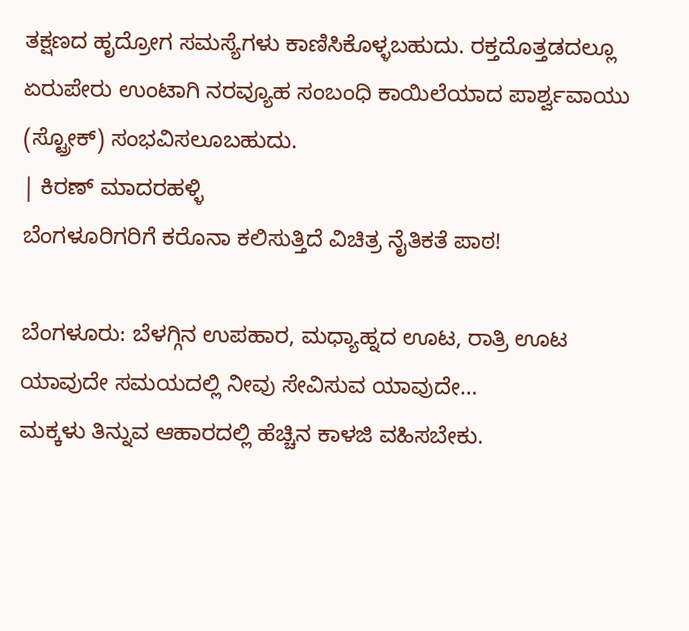ತಕ್ಷಣದ ಹೃದ್ರೋಗ ಸಮಸ್ಯೆಗಳು ಕಾಣಿಸಿಕೊಳ್ಳಬಹುದು. ರಕ್ತದೊತ್ತಡದಲ್ಲೂ ಏರುಪೇರು ಉಂಟಾಗಿ ನರವ್ಯೂಹ ಸಂಬಂಧಿ ಕಾಯಿಲೆಯಾದ ಪಾರ್ಶ್ವವಾಯು (ಸ್ಟ್ರೋಕ್) ಸಂಭವಿಸಲೂಬಹುದು.
| ಕಿರಣ್ ಮಾದರಹಳ್ಳಿ
ಬೆಂಗಳೂರಿಗರಿಗೆ ಕರೊನಾ ಕಲಿಸುತ್ತಿದೆ ವಿಚಿತ್ರ ನೈತಿಕತೆ ಪಾಠ!

ಬೆಂಗಳೂರು: ಬೆಳಗ್ಗಿನ ಉಪಹಾರ, ಮಧ್ಯಾಹ್ನದ ಊಟ, ರಾತ್ರಿ ಊಟ ಯಾವುದೇ ಸಮಯದಲ್ಲಿ ನೀವು ಸೇವಿಸುವ ಯಾವುದೇ…
ಮಕ್ಕಳು ತಿನ್ನುವ ಆಹಾರದಲ್ಲಿ ಹೆಚ್ಚಿನ ಕಾಳಜಿ ವಹಿಸಬೇಕು.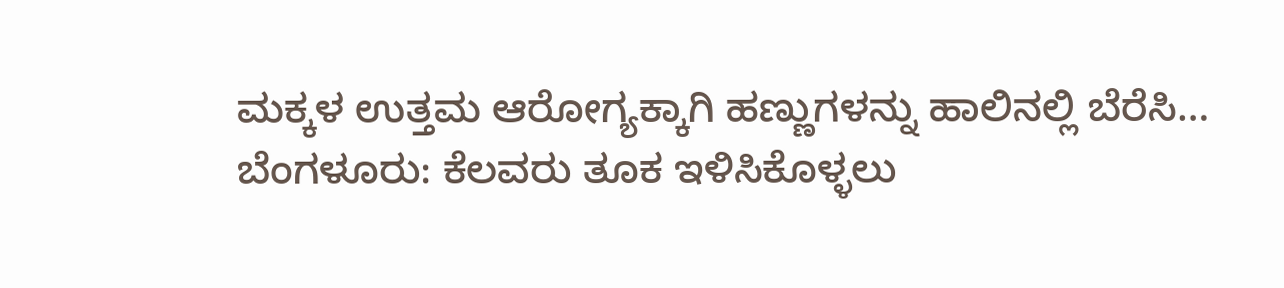ಮಕ್ಕಳ ಉತ್ತಮ ಆರೋಗ್ಯಕ್ಕಾಗಿ ಹಣ್ಣುಗಳನ್ನು ಹಾಲಿನಲ್ಲಿ ಬೆರೆಸಿ…
ಬೆಂಗಳೂರು: ಕೆಲವರು ತೂಕ ಇಳಿಸಿಕೊಳ್ಳಲು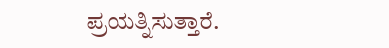ಪ್ರಯತ್ನಿಸುತ್ತಾರೆ.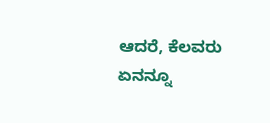ಆದರೆ, ಕೆಲವರು ಏನನ್ನೂ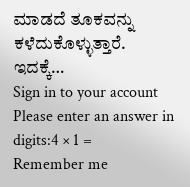ಮಾಡದೆ ತೂಕವನ್ನು ಕಳೆದುಕೊಳ್ಳುತ್ತಾರೆ. ಇದಕ್ಕೆ…
Sign in to your account
Please enter an answer in digits:4 × 1 =
Remember me